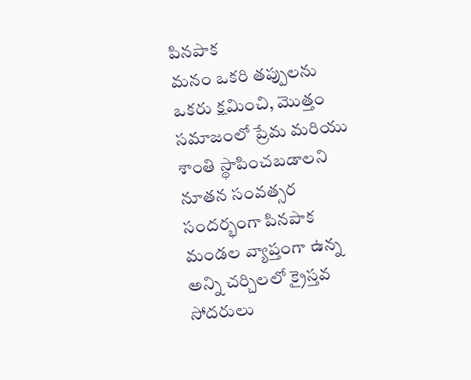పినపాక
మనం ఒకరి తప్పులను ఒకరు క్షమించి, మొత్తం సమాజంలో ప్రేమ మరియు శాంతి స్థాపించబడాలని నూతన సంవత్సర సందర్భంగా పినపాక మండల వ్యాప్తంగా ఉన్న అన్ని చర్చిలలో క్రైస్తవ సోదరులు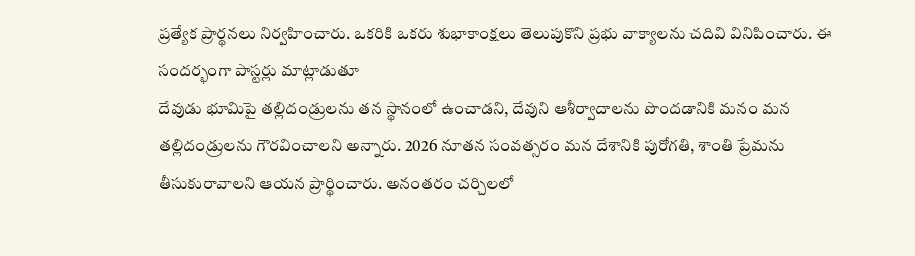ప్రత్యేక ప్రార్థనలు నిర్వహించారు. ఒకరికి ఒకరు శుభాకాంక్షలు తెలుపుకొని ప్రభు వాక్యాలను చదివి వినిపించారు. ఈ సందర్భంగా పాస్టర్లు మాట్లాడుతూ
దేవుడు భూమిపై తల్లిదండ్రులను తన స్థానంలో ఉంచాడని, దేవుని ఆశీర్వాదాలను పొందడానికి మనం మన తల్లిదండ్రులను గౌరవించాలని అన్నారు. 2026 నూతన సంవత్సరం మన దేశానికి పురోగతి, శాంతి ప్రేమను తీసుకురావాలని ఆయన ప్రార్థించారు. అనంతరం చర్చిలలో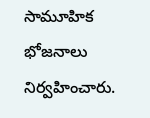సామూహిక భోజనాలు నిర్వహించారు.